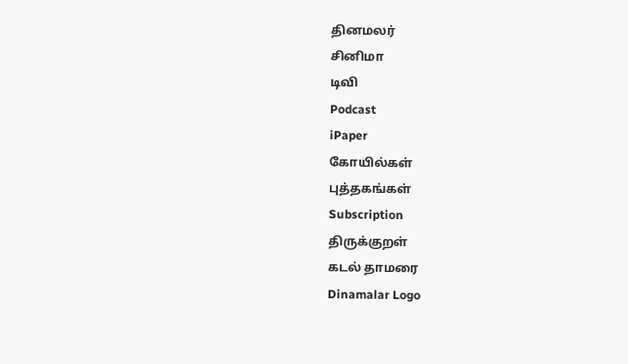தினமலர்
சினிமா
டிவி
Podcast
iPaper
கோயில்கள்
புத்தகங்கள்
Subscription
திருக்குறள்
கடல் தாமரை
Dinamalar Logo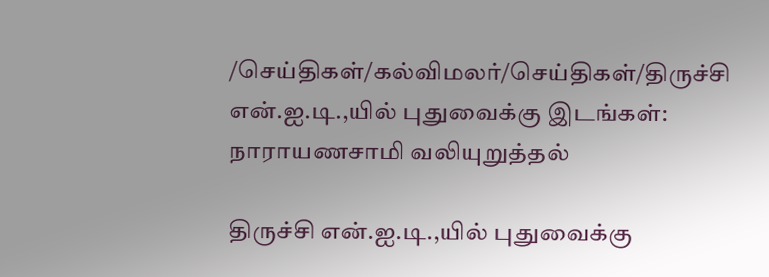/செய்திகள்/கல்விமலர்/செய்திகள்/திருச்சி என்.ஐ.டி.,யில் புதுவைக்கு இடங்கள்: நாராயணசாமி வலியுறுத்தல்

திருச்சி என்.ஐ.டி.,யில் புதுவைக்கு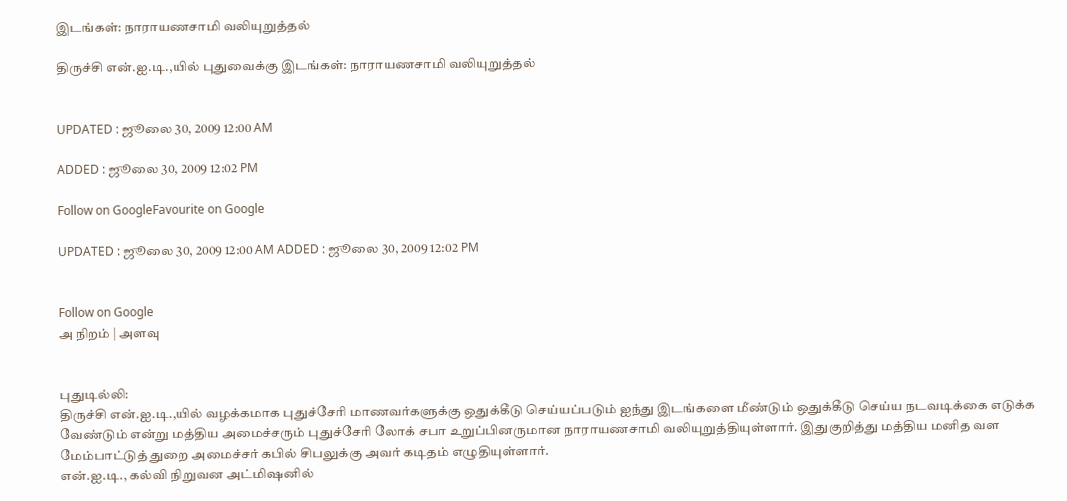இடங்கள்: நாராயணசாமி வலியுறுத்தல்

திருச்சி என்.ஐ.டி.,யில் புதுவைக்கு இடங்கள்: நாராயணசாமி வலியுறுத்தல்


UPDATED : ஜூலை 30, 2009 12:00 AM

ADDED : ஜூலை 30, 2009 12:02 PM

Follow on GoogleFavourite on Google

UPDATED : ஜூலை 30, 2009 12:00 AM ADDED : ஜூலை 30, 2009 12:02 PM


Follow on Google
அ நிறம் | அளவு


புதுடில்லி:
திருச்சி என்.ஐ.டி.,யில் வழக்கமாக புதுச்சேரி மாணவர்களுக்கு ஒதுக்கீடு செய்யப்படும் ஐந்து இடங்களை மீண்டும் ஒதுக்கீடு செய்ய நடவடிக்கை எடுக்க வேண்டும் என்று மத்திய அமைச்சரும் புதுச்சேரி லோக் சபா உறுப்பினருமான நாராயணசாமி வலியுறுத்தியுள்ளார். இதுகுறித்து மத்திய மனித வள மேம்பாட்டுத் துறை அமைச்சர் கபில் சிபலுக்கு அவர் கடிதம் எழுதியுள்ளார்.
என்.ஐ.டி., கல்வி நிறுவன அட்மிஷனில்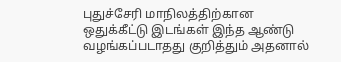புதுச்சேரி மாநிலத்திற்கான ஒதுக்கீட்டு இடங்கள் இந்த ஆண்டு வழங்கப்படாதது குறித்தும் அதனால்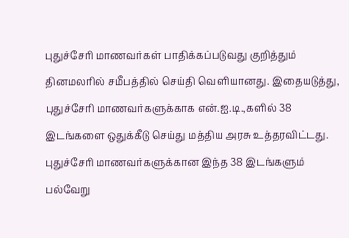புதுச்சேரி மாணவர்கள் பாதிக்கப்படுவது குறித்தும் தினமலரில் சமீபத்தில் செய்தி வெளியானது. இதையடுத்து, புதுச்சேரி மாணவர்களுக்காக என்.ஐ.டி.,களில் 38 இடங்களை ஒதுக்கீடு செய்து மத்திய அரசு உத்தரவிட்டது. புதுச்சேரி மாணவர்களுக்கான இந்த 38 இடங்களும் பல்வேறு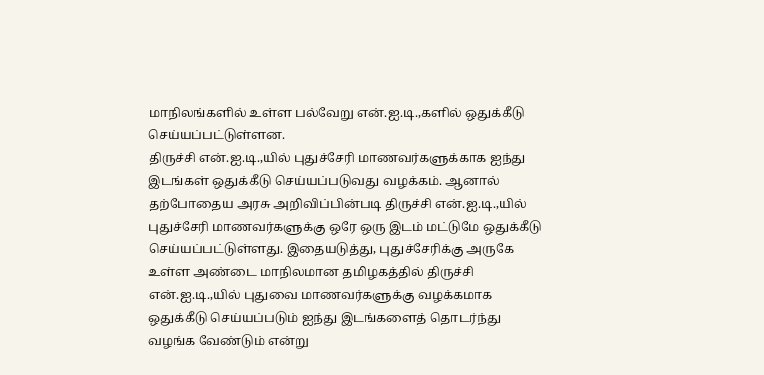மாநிலங்களில் உள்ள பல்வேறு என்.ஐ.டி.,களில் ஒதுக்கீடு செய்யப்பட்டுள்ளன.
திருச்சி என்.ஐ.டி.,யில் புதுச்சேரி மாணவர்களுக்காக ஐந்து இடங்கள் ஒதுக்கீடு செய்யப்படுவது வழக்கம். ஆனால் தற்போதைய அரசு அறிவிப்பின்படி திருச்சி என்.ஐ.டி.,யில் புதுச்சேரி மாணவர்களுக்கு ஒரே ஒரு இடம் மட்டுமே ஒதுக்கீடு செய்யப்பட்டுள்ளது. இதையடுத்து, புதுச்சேரிக்கு அருகே உள்ள அண்டை மாநிலமான தமிழகத்தில் திருச்சி என்.ஐ.டி.,யில் புதுவை மாணவர்களுக்கு வழக்கமாக ஒதுக்கீடு செய்யப்படும் ஐந்து இடங்களைத் தொடர்ந்து வழங்க வேண்டும் என்று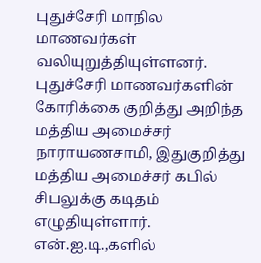புதுச்சேரி மாநில மாணவர்கள் வலியுறுத்தியுள்ளனர்.
புதுச்சேரி மாணவர்களின் கோரிக்கை குறித்து அறிந்த மத்திய அமைச்சர் நாராயணசாமி, இதுகுறித்து மத்திய அமைச்சர் கபில் சிபலுக்கு கடிதம் எழுதியுள்ளார்.
என்.ஐ.டி.,களில்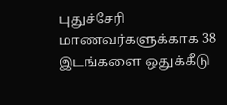புதுச்சேரி மாணவர்களுக்காக 38 இடங்களை ஒதுக்கீடு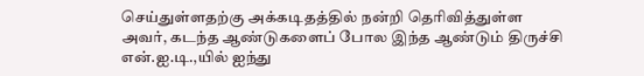செய்துள்ளதற்கு அக்கடிதத்தில் நன்றி தெரிவித்துள்ள அவர், கடந்த ஆண்டுகளைப் போல இந்த ஆண்டும் திருச்சி என்.ஐ.டி.,யில் ஐந்து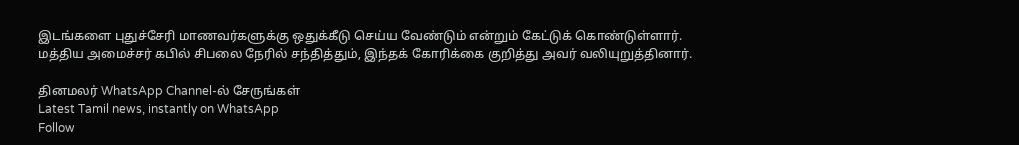இடங்களை புதுச்சேரி மாணவர்களுக்கு ஒதுக்கீடு செய்ய வேண்டும் என்றும் கேட்டுக் கொண்டுள்ளார். மத்திய அமைச்சர் கபில் சிபலை நேரில் சந்தித்தும், இந்தக் கோரிக்கை குறித்து அவர் வலியுறுத்தினார்.

தினமலர் WhatsApp Channel-ல் சேருங்கள்
Latest Tamil news, instantly on WhatsApp
Follow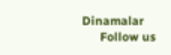Dinamalar
      Follow us